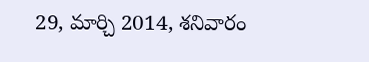29, మార్చి 2014, శనివారం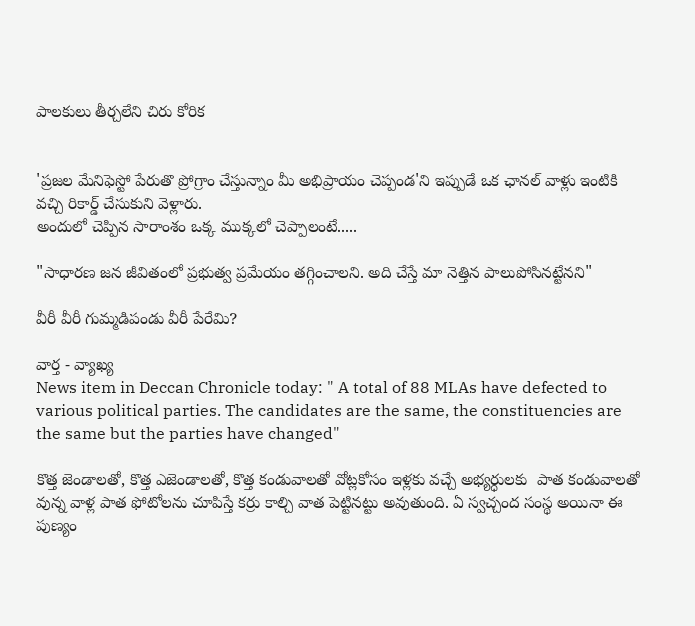పాలకులు తీర్చలేని చిరు కోరిక


'ప్రజల మేనిఫెస్టో పేరుతొ ప్రోగ్రాం చేస్తున్నాం మీ అభిప్రాయం చెప్పండ'ని ఇప్పుడే ఒక ఛానల్ వాళ్లు ఇంటికి వచ్చి రికార్డ్ చేసుకుని వెళ్లారు.
అందులో చెప్పిన సారాంశం ఒక్క ముక్కలో చెప్పాలంటే.....

"సాధారణ జన జీవితంలో ప్రభుత్వ ప్రమేయం తగ్గించాలని. అది చేస్తే మా నెత్తిన పాలుపోసినట్టేనని"

వీరీ వీరీ గుమ్మడిపండు వీరీ పేరేమి?

వార్త - వ్యాఖ్య
News item in Deccan Chronicle today: " A total of 88 MLAs have defected to various political parties. The candidates are the same, the constituencies are the same but the parties have changed"

కొత్త జెండాలతో, కొత్త ఎజెండాలతో, కొత్త కండువాలతో వోట్లకోసం ఇళ్లకు వచ్చే అభ్యర్ధులకు  పాత కండువాలతో వున్న వాళ్ల పాత ఫోటోలను చూపిస్తే కర్రు కాల్చి వాత పెట్టినట్టు అవుతుంది. ఏ స్వచ్చంద సంస్థ అయినా ఈ పుణ్యం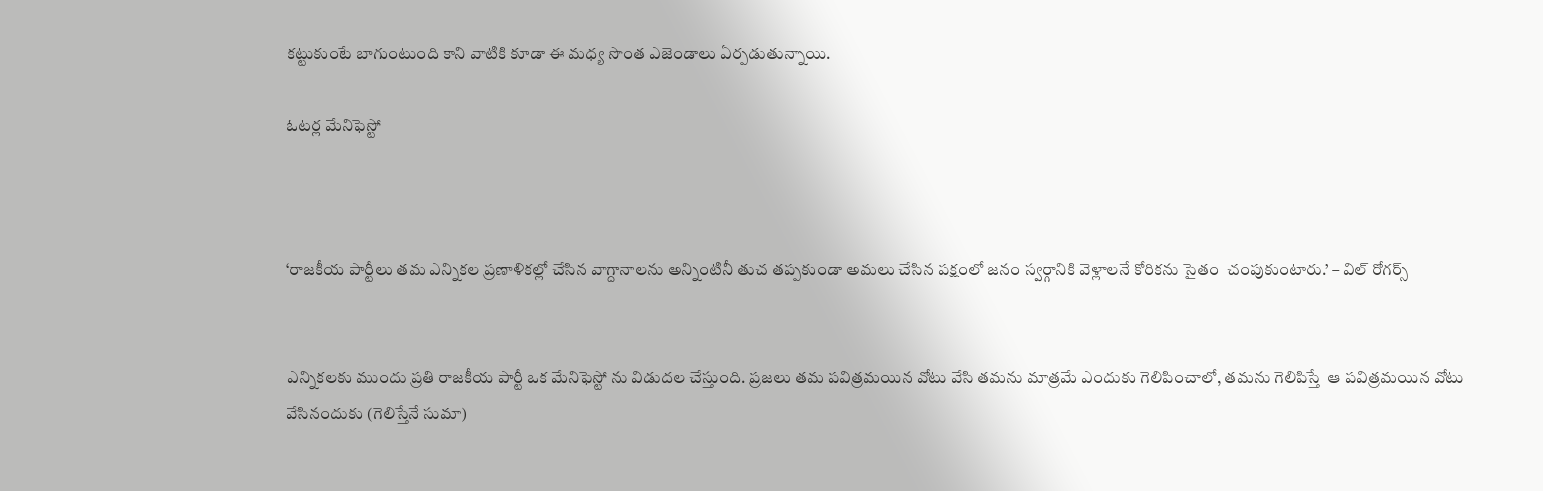కట్టుకుంటే బాగుంటుంది కాని వాటికి కూడా ఈ మధ్య సొంత ఎజెండాలు ఏర్పడుతున్నాయి.

ఓటర్ల మేనిఫెస్టో



‘రాజకీయ పార్టీలు తమ ఎన్నికల ప్రణాళికల్లో చేసిన వాగ్దానాలను అన్నింటినీ తుచ తప్పకుండా అమలు చేసిన పక్షంలో జనం స్వర్గానికి వెళ్లాలనే కోరికను సైతం  చంపుకుంటారు.’ – విల్ రోగర్స్


ఎన్నికలకు ముందు ప్రతి రాజకీయ పార్టీ ఒక మేనిఫెస్టో ను విడుదల చేస్తుంది. ప్రజలు తమ పవిత్రమయిన వోటు వేసి తమను మాత్రమే ఎందుకు గెలిపించాలో, తమను గెలిపిస్తే  ఆ పవిత్రమయిన వోటు వేసినందుకు (గెలిస్తేనే సుమా)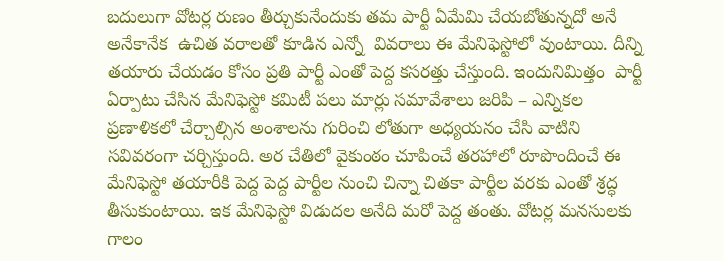బదులుగా వోటర్ల రుణం తీర్చుకునేందుకు తమ పార్టీ ఏమేమి చేయబోతున్నదో అనే అనేకానేక  ఉచిత వరాలతో కూడిన ఎన్నో  వివరాలు ఈ మేనిఫెస్టోలో వుంటాయి. దీన్ని తయారు చేయడం కోసం ప్రతి పార్టీ ఎంతో పెద్ద కసరత్తు చేస్తుంది. ఇందునిమిత్తం  పార్టీ ఏర్పాటు చేసిన మేనిఫెస్టో కమిటీ పలు మార్లు సమావేశాలు జరిపి – ఎన్నికల ప్రణాళికలో చేర్చాల్సిన అంశాలను గురించి లోతుగా అధ్యయనం చేసి వాటిని సవివరంగా చర్చిస్తుంది. అర చేతిలో వైకుంఠం చూపించే తరహాలో రూపొందించే ఈ మేనిఫెస్టో తయారీకి పెద్ద పెద్ద పార్టీల నుంచి చిన్నా చితకా పార్టీల వరకు ఎంతో శ్రద్ధ తీసుకుంటాయి. ఇక మేనిఫెస్టో విడుదల అనేది మరో పెద్ద తంతు. వోటర్ల మనసులకు గాలం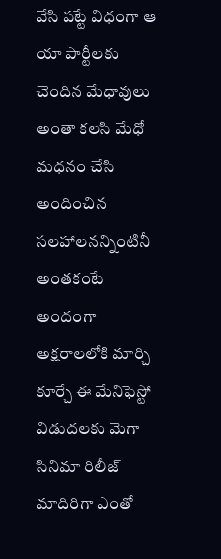వేసి పట్టే విధంగా ఆ యా పార్టీలకు చెందిన మేధావులు అంతా కలసి మేధో మధనం చేసి అందించిన సలహాలనన్నింటినీ అంతకంటే అందంగా అక్షరాలలోకి మార్చి కూర్చే ఈ మేనిఫెస్టో విడుదలకు మెగా సినిమా రిలీజ్ మాదిరిగా ఎంతో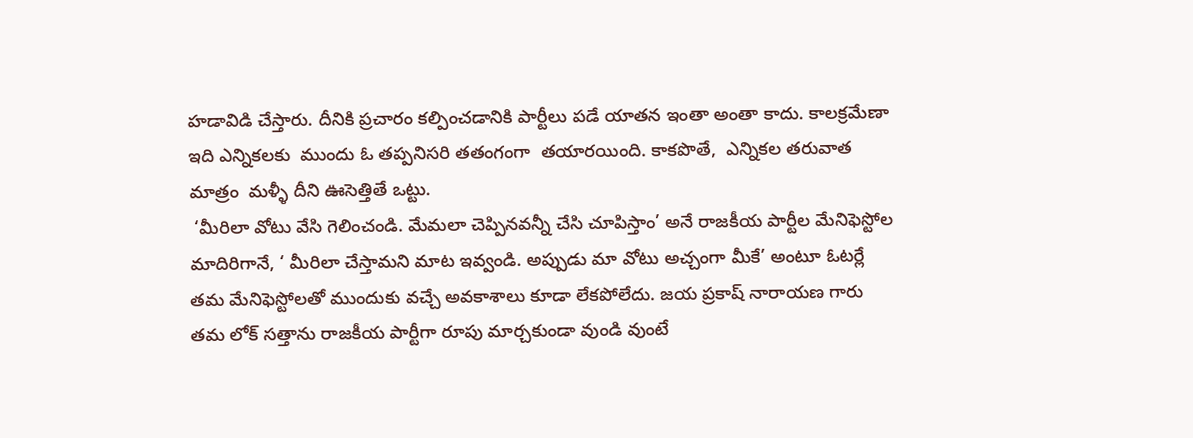హడావిడి చేస్తారు. దీనికి ప్రచారం కల్పించడానికి పార్టీలు పడే యాతన ఇంతా అంతా కాదు. కాలక్రమేణా ఇది ఎన్నికలకు  ముందు ఓ తప్పనిసరి తతంగంగా  తయారయింది. కాకపొతే,  ఎన్నికల తరువాత మాత్రం  మళ్ళీ దీని ఊసెత్తితే ఒట్టు.
 ‘మీరిలా వోటు వేసి గెలించండి. మేమలా చెప్పినవన్నీ చేసి చూపిస్తాం’ అనే రాజకీయ పార్టీల మేనిఫెస్టోల మాదిరిగానే, ‘ మీరిలా చేస్తామని మాట ఇవ్వండి. అప్పుడు మా వోటు అచ్చంగా మీకే’ అంటూ ఓటర్లే తమ మేనిఫెస్టోలతో ముందుకు వచ్చే అవకాశాలు కూడా లేకపోలేదు. జయ ప్రకాష్ నారాయణ గారు తమ లోక్ సత్తాను రాజకీయ పార్టీగా రూపు మార్చకుండా వుండి వుంటే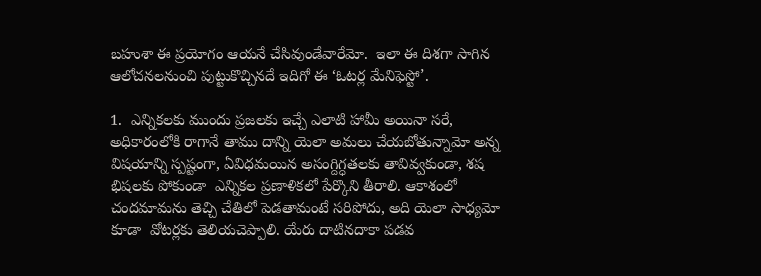బహుశా ఈ ప్రయోగం ఆయనే చేసివుండేవారేమో.  ఇలా ఈ దిశగా సాగిన ఆలోచనలనుంచి పుట్టుకొచ్చినదే ఇదిగో ఈ ‘ఓటర్ల మేనిఫెస్టో’.

1.  ఎన్నికలకు ముందు ప్రజలకు ఇచ్చే ఎలాటి హామీ అయినా సరే, అధికారంలోకి రాగానే తాము దాన్ని యెలా అమలు చేయబోతున్నామో అన్న  విషయాన్ని స్పష్టంగా, ఏవిధమయిన అసంగ్దిగ్ధతలకు తావివ్వకుండా, శష భిషలకు పోకుండా  ఎన్నికల ప్రణాళికలో పేర్కొని తీరాలి. ఆకాశంలో చందమామను తెచ్చి చేతిలో పెడతామంటే సరిపోదు, అది యెలా సాధ్యమో కూడా  వోటర్లకు తెలియచెప్పాలి. యేరు దాటినదాకా పడవ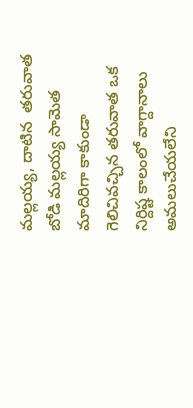మల్లయ్య, దాటిన  తరువాత బోడి మల్లయ్య సామెత మాదిరిగా కాకుండా గెలిచివచ్చిన తరువాత ఒక నిర్దిష్ట కాలంలో వాగ్దానాలు అమలుచేయలేని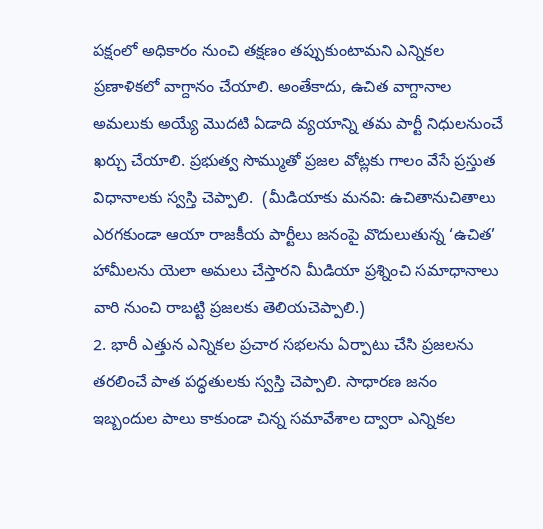పక్షంలో అధికారం నుంచి తక్షణం తప్పుకుంటామని ఎన్నికల ప్రణాళికలో వాగ్దానం చేయాలి. అంతేకాదు, ఉచిత వాగ్దానాల అమలుకు అయ్యే మొదటి ఏడాది వ్యయాన్ని తమ పార్టీ నిధులనుంచే ఖర్చు చేయాలి. ప్రభుత్వ సొమ్ముతో ప్రజల వోట్లకు గాలం వేసే ప్రస్తుత విధానాలకు స్వస్తి చెప్పాలి.  (మీడియాకు మనవి: ఉచితానుచితాలు ఎరగకుండా ఆయా రాజకీయ పార్టీలు జనంపై వొదులుతున్న ‘ఉచిత’ హామీలను యెలా అమలు చేస్తారని మీడియా ప్రశ్నించి సమాధానాలు వారి నుంచి రాబట్టి ప్రజలకు తెలియచెప్పాలి.)
2. భారీ ఎత్తున ఎన్నికల ప్రచార సభలను ఏర్పాటు చేసి ప్రజలను తరలించే పాత పద్ధతులకు స్వస్తి చెప్పాలి. సాధారణ జనం ఇబ్బందుల పాలు కాకుండా చిన్న సమావేశాల ద్వారా ఎన్నికల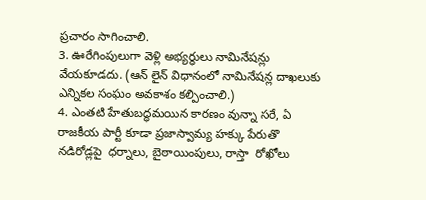ప్రచారం సాగించాలి.
3. ఊరేగింపులుగా వెళ్లి అభ్యర్ధులు నామినేషన్లు వేయకూడదు. (ఆన్ లైన్ విధానంలో నామినేషన్ల దాఖలుకు ఎన్నికల సంఘం అవకాశం కల్పించాలి.)
4. ఎంతటి హేతుబద్ధమయిన కారణం వున్నా సరే, ఏ  రాజకీయ పార్టీ కూడా ప్రజాస్వామ్య హక్కు పేరుతొ నడిరోడ్లపై  ధర్నాలు, బైఠాయింపులు, రాస్తా  రోఖోలు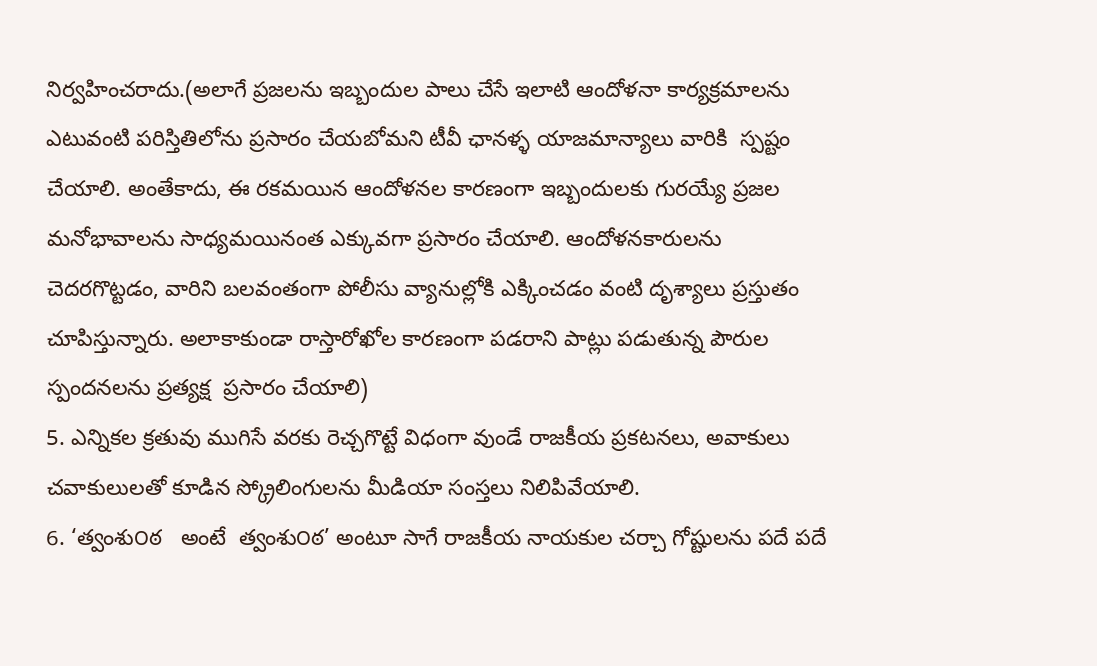నిర్వహించరాదు.(అలాగే ప్రజలను ఇబ్బందుల పాలు చేసే ఇలాటి ఆందోళనా కార్యక్రమాలను ఎటువంటి పరిస్తితిలోను ప్రసారం చేయబోమని టీవీ ఛానళ్ళ యాజమాన్యాలు వారికి  స్పష్టం చేయాలి. అంతేకాదు, ఈ రకమయిన ఆందోళనల కారణంగా ఇబ్బందులకు గురయ్యే ప్రజల మనోభావాలను సాధ్యమయినంత ఎక్కువగా ప్రసారం చేయాలి. ఆందోళనకారులను చెదరగొట్టడం, వారిని బలవంతంగా పోలీసు వ్యానుల్లోకి ఎక్కించడం వంటి దృశ్యాలు ప్రస్తుతం  చూపిస్తున్నారు. అలాకాకుండా రాస్తారోఖోల కారణంగా పడరాని పాట్లు పడుతున్న పౌరుల స్పందనలను ప్రత్యక్ష  ప్రసారం చేయాలి)
5. ఎన్నికల క్రతువు ముగిసే వరకు రెచ్చగొట్టే విధంగా వుండే రాజకీయ ప్రకటనలు, అవాకులు చవాకులులతో కూడిన స్క్రోలింగులను మీడియా సంస్తలు నిలిపివేయాలి.
6. ‘త్వంశు౦ఠ   అంటే  త్వంశు౦ఠ’ అంటూ సాగే రాజకీయ నాయకుల చర్చా గోష్టులను పదే పదే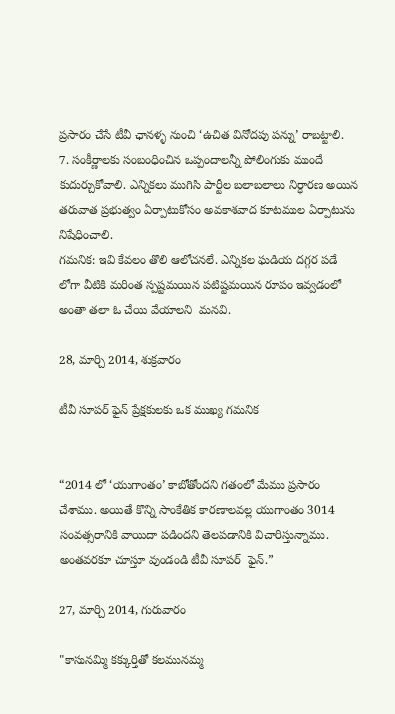ప్రసారం చేసే టీవీ ఛానళ్ళ నుంచి ‘ఉచిత వినోదపు పన్ను’ రాబట్టాలి.
7. సంకీర్ణాలకు సంబంధించిన ఒప్పందాలన్నీ పోలింగుకు ముందే కుదుర్చుకోవాలి. ఎన్నికలు ముగిసి పార్టీల బలాబలాలు నిర్ధారణ అయిన  తరువాత ప్రభుత్వం ఏర్పాటుకోసం అవకాశవాద కూటముల ఏర్పాటును నిషేధించాలి.
గమనిక: ఇవి కేవలం తొలి ఆలోచనలే. ఎన్నికల ఘడియ దగ్గర పడే  లోగా వీటికి మరింత స్పష్టమయిన పటిష్టమయిన రూపం ఇవ్వడంలో అంతా తలా ఓ చేయి వేయాలని  మనవి.

28, మార్చి 2014, శుక్రవారం

టీవీ సూపర్ ఫైన్ ప్రేక్షకులకు ఒక ముఖ్య గమనిక


“2014 లో ‘యుగాంతం’ కాబోతోందని గతంలో మేము ప్రసారం చేశాము. అయితే కొన్ని సాంకేతిక కారణాలవల్ల యుగాంతం 3014 సంవత్సరానికి వాయిదా పడిందని తెలపడానికి విచారిస్తున్నాము. అంతవరకూ చూస్తూ వుండండి టీవీ సూపర్  ఫైన్.”

27, మార్చి 2014, గురువారం

"కాసునమ్మి కక్కుర్తితో కలమునమ్మ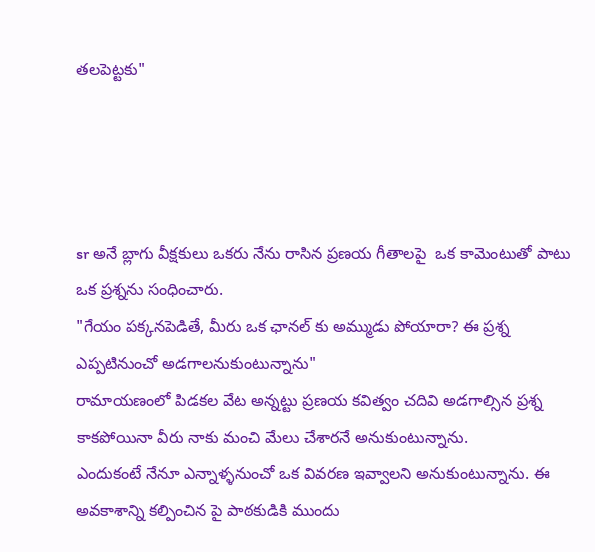తలపెట్టకు"




sr అనే బ్లాగు వీక్షకులు ఒకరు నేను రాసిన ప్రణయ గీతాలపై  ఒక కామెంటుతో పాటు ఒక ప్రశ్నను సంధించారు.
"గేయం పక్కనపెడితే, మీరు ఒక ఛానల్ కు అమ్ముడు పోయారా? ఈ ప్రశ్న ఎప్పటినుంచో అడగాలనుకుంటున్నాను"
రామాయణంలో పిడకల వేట అన్నట్టు ప్రణయ కవిత్వం చదివి అడగాల్సిన ప్రశ్న కాకపోయినా వీరు నాకు మంచి మేలు చేశారనే అనుకుంటున్నాను.
ఎందుకంటే నేనూ ఎన్నాళ్ళనుంచో ఒక వివరణ ఇవ్వాలని అనుకుంటున్నాను. ఈ అవకాశాన్ని కల్పించిన పై పాఠకుడికి ముందు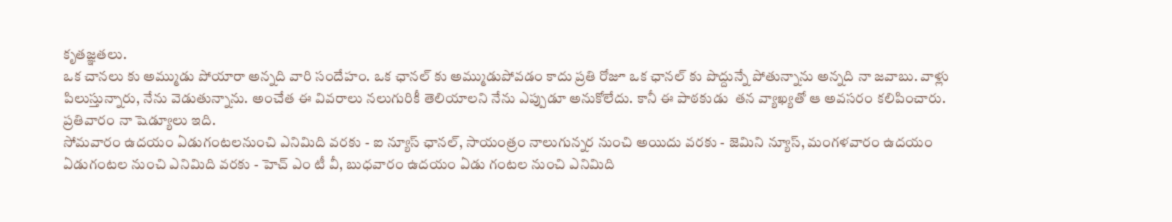కృతజ్ఞతలు.
ఒక చానలు కు అమ్ముడు పోయారా అన్నది వారి సందేహం. ఒక ఛానల్ కు అమ్ముడుపోవడం కాదు ప్రతి రోజూ ఒక ఛానల్ కు పొద్దున్నే పోతున్నాను అన్నది నా జవాబు. వాళ్లు పిలుస్తున్నారు, నేను వెడుతున్నాను. అంచేత ఈ వివరాలు నలుగురికీ తెలియాలని నేను ఎప్పుడూ అనుకోలేదు. కానీ ఈ పాఠకుడు  తన వ్యాఖ్యతో ఆ అవసరం కలిపించారు.
ప్రతివారం నా షెడ్యూలు ఇది.
సోమవారం ఉదయం ఏడుగంటలనుంచి ఎనిమిది వరకు - ఐ న్యూస్ ఛానల్, సాయంత్రం నాలుగున్నర నుంచి అయిదు వరకు - జెమిని న్యూస్, మంగళవారం ఉదయం ఏడుగంటల నుంచి ఎనిమిది వరకు - హెచ్ ఎం టీ వీ, బుధవారం ఉదయం ఏడు గంటల నుంచి ఎనిమిది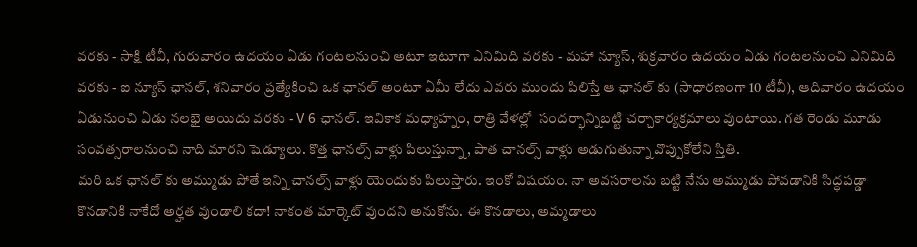వరకు - సాక్షి టీవీ, గురువారం ఉదయం ఏడు గంటలనుంచి అటూ ఇటూగా ఎనిమిది వరకు - మహా న్యూస్, శుక్రవారం ఉదయం ఏడు గంటలనుంచి ఎనిమిది వరకు - ఐ న్యూస్ ఛానల్, శనివారం ప్రత్యేకించి ఒక ఛానల్ అంటూ ఏమీ లేదు ఎవరు ముందు పిలిస్తే ఆ ఛానల్ కు (సాధారణంగా 10 టీవీ), ఆదివారం ఉదయం ఏడునుంచి ఏడు నలభై అయిదు వరకు - V 6 ఛానల్. ఇవికాక మధ్యాహ్నం, రాత్రి వేళల్లో  సందర్భాన్నిబట్టి చర్చాకార్యక్రమాలు వుంటాయి. గత రెండు మూడు సంవత్సరాలనుంచి నాది మారని షెడ్యూలు. కొత్త ఛానల్స్ వాళ్లు పిలుస్తున్నా, పాత చానల్స్ వాళ్లు అడుగుతున్నా వొప్పుకోలేని స్తితి.
మరి ఒక ఛానల్ కు అమ్ముడు పోతే ఇన్ని చానల్స్ వాళ్లు యెందుకు పిలుస్తారు. ఇంకో విషయం. నా అవసరాలను బట్టి నేను అమ్ముడు పోవడానికి సిద్ధపడ్డా కొనడానికి నాకేదో అర్హత వుండాలి కదా! నాకంత మార్కెట్ వుందని అనుకోను. ఈ కొనడాలు, అమ్మడాలు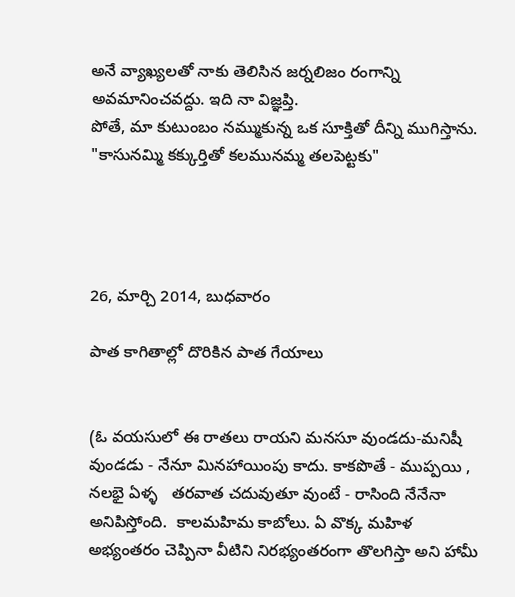అనే వ్యాఖ్యలతో నాకు తెలిసిన జర్నలిజం రంగాన్ని అవమానించవద్దు. ఇది నా విజ్ఞప్తి.
పోతే, మా కుటుంబం నమ్ముకున్న ఒక సూక్తితో దీన్ని ముగిస్తాను.
"కాసునమ్మి కక్కుర్తితో కలమునమ్మ తలపెట్టకు"




26, మార్చి 2014, బుధవారం

పాత కాగితాల్లో దొరికిన పాత గేయాలు


(ఓ వయసులో ఈ రాతలు రాయని మనసూ వుండదు-మనిషీ వుండడు - నేనూ మినహాయింపు కాదు. కాకపొతే - ముప్పయి , నలభై ఏళ్ళ   తరవాత చదువుతూ వుంటే - రాసింది నేనేనా అనిపిస్తోంది.  కాలమహిమ కాబోలు. ఏ వొక్క మహిళ అభ్యంతరం చెప్పినా వీటిని నిరభ్యంతరంగా తొలగిస్తా అని హామీ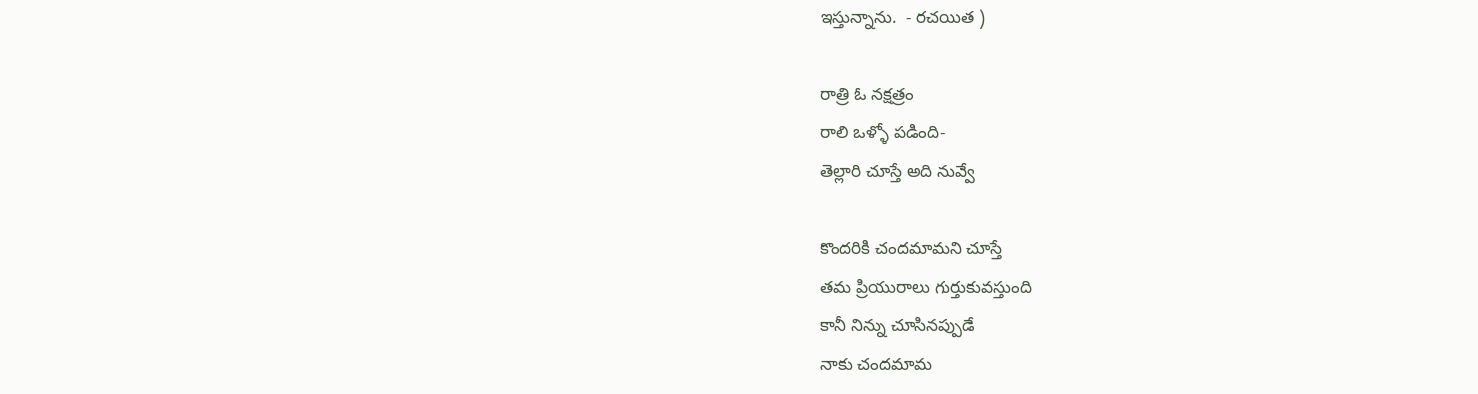ఇస్తున్నాను.  - రచయిత )

రాత్రి ఓ నక్షత్రం
రాలి ఒళ్ళో పడింది-
తెల్లారి చూస్తే అది నువ్వే

కొందరికి చందమామని చూస్తే
తమ ప్రియురాలు గుర్తుకువస్తుంది
కానీ నిన్ను చూసినప్పుడే
నాకు చందమామ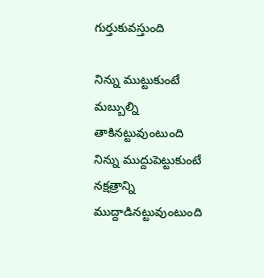గుర్తుకువస్తుంది

నిన్ను ముట్టుకుంటే
మబ్బుల్ని తాకినట్టువుంటుంది
నిన్ను ముద్దుపెట్టుకుంటే
నక్షత్రాన్ని ముద్దాడినట్టువుంటుంది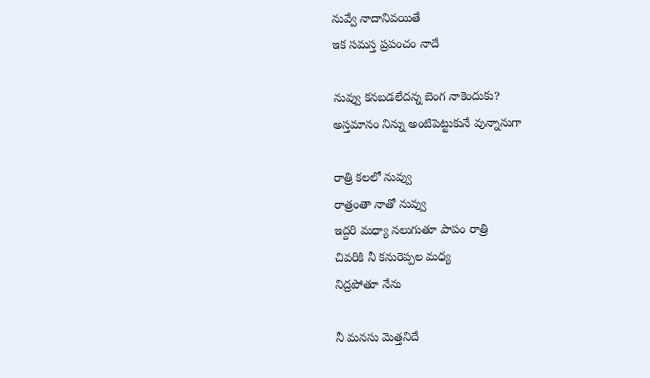నువ్వే నాదానివయితే
ఇక సమస్త ప్రపంచం నాదే

నువ్వు కనబడలేదన్న బెంగ నాకెందుకు?
అస్తమానం నిన్ను అంటిపెట్టుకునే వున్నానుగా

రాత్రి కలలో నువ్వు
రాత్రంతా నాతో నువ్వు
ఇద్దరి మధ్యా నలుగుతూ పాపం రాత్రి
చివరికి నీ కనురెప్పల మధ్య
నిద్రపోతూ నేను

నీ మనసు మెత్తనిదే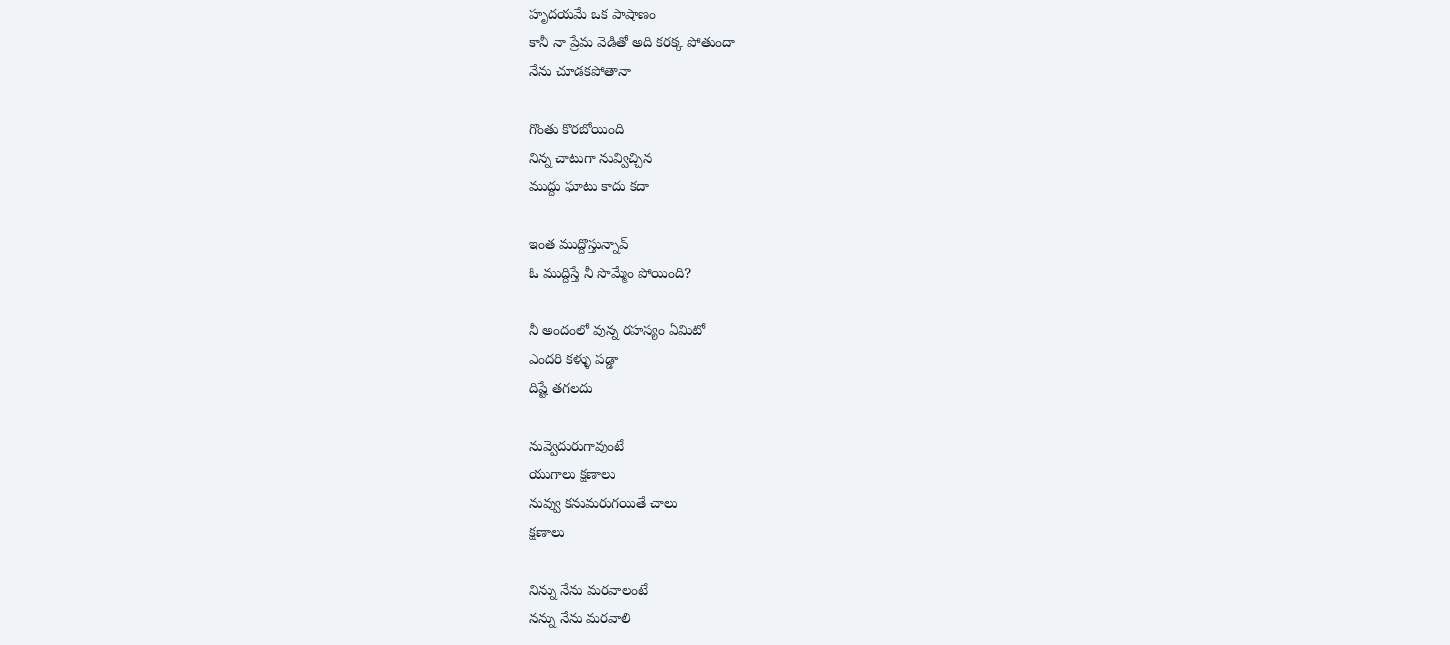హృదయమే ఒక పాషాణం
కానీ నా ప్రేమ వెడితో అది కరక్క పోతుందా
నేను చూడకపోతానా

గొంతు కొరబోయింది
నిన్న చాటుగా నువ్విచ్చిన
ముద్దు ఘాటు కాదు కదా

ఇంత ముద్దొస్తున్నావ్
ఓ ముద్దిస్తే నీ సొమ్మేం పోయింది?

నీ అందంలో వున్న రహస్యం ఏమిటో
ఎందరి కళ్ళు పడ్డా
దిష్టే తగలదు

నువ్వెదురుగావుంటే
యుగాలు క్షణాలు
నువ్వు కనుమరుగయితే చాలు
క్షణాలు

నిన్ను నేను మరవాలంటే
నన్ను నేను మరవాలి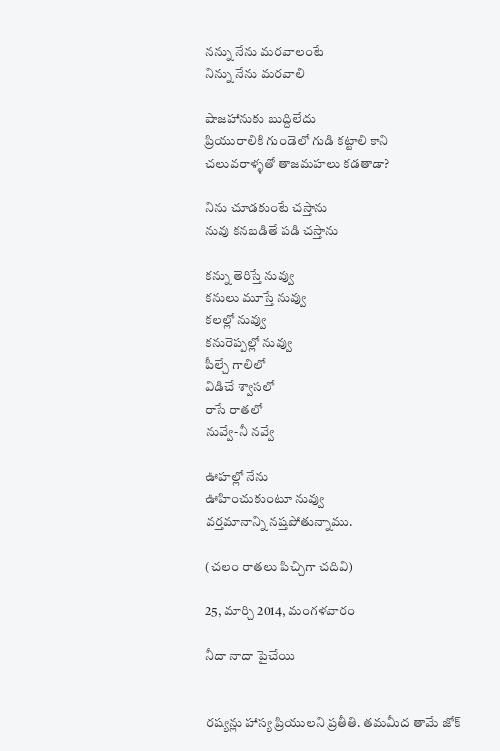నన్ను నేను మరవాలంటే
నిన్ను నేను మరవాలి

షాజహానుకు బుద్దిలేదు
ప్రియురాలికి గుండెలో గుడి కట్టాలి కాని
చలువరాళ్ళతో తాజమహలు కడతాడా?

నిను చూడకుంటే చస్తాను
నువు కనబడితే పడి చస్తాను

కన్ను తెరిస్తే నువ్వు
కనులు మూస్తే నువ్వు
కలల్లో నువ్వు
కనురెప్పల్లో నువ్వు
పీల్చే గాలిలో
విడిచే శ్వాసలో
రాసే రాతలో
నువ్వే-నీ నవ్వే

ఊహల్లో నేను
ఊహించుకుంటూ నువ్వు
వర్తమానాన్ని నష్తపోతున్నాము.

(చలం రాతలు పిచ్చిగా చదివి)

25, మార్చి 2014, మంగళవారం

నీదా నాదా పైచేయి


రష్యన్లు హాస్య ప్రియులని ప్రతీతి. తమమీద తామే జోక్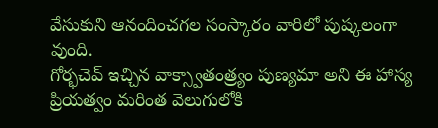వేసుకుని ఆనందించగల సంస్కారం వారిలో పుష్కలంగా వుంది.
గోర్భచెవ్ ఇచ్చిన వాక్స్వాతంత్ర్యం పుణ్యమా అని ఈ హాస్య ప్రియత్వం మరింత వెలుగులోకి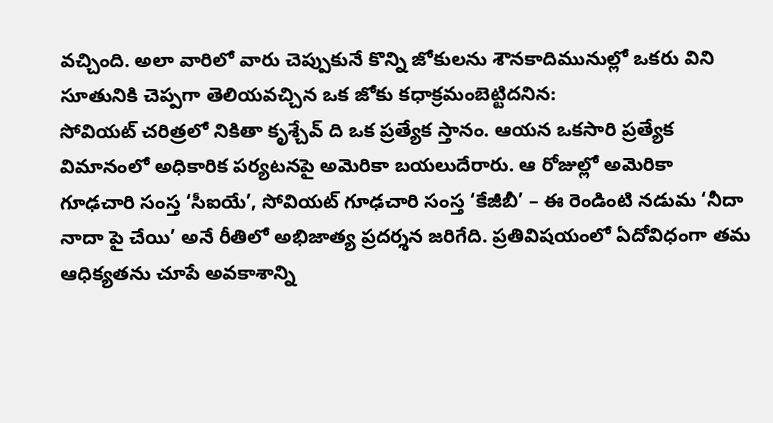వచ్చింది. అలా వారిలో వారు చెప్పుకునే కొన్ని జోకులను శౌనకాదిమునుల్లో ఒకరు విని సూతునికి చెప్పగా తెలియవచ్చిన ఒక జోకు కధాక్రమంబెట్టిదనిన:
సోవియట్ చరిత్రలో నికితా కృశ్చేవ్ ది ఒక ప్రత్యేక స్తానం. ఆయన ఒకసారి ప్రత్యేక విమానంలో అధికారిక పర్యటనపై అమెరికా బయలుదేరారు. ఆ రోజుల్లో అమెరికా గూఢచారి సంస్త ‘సీఐయే’, సోవియట్ గూఢచారి సంస్త ‘కేజీబీ’ – ఈ రెండింటి నడుమ ‘నీదా నాదా పై చేయి’ అనే రీతిలో అభిజాత్య ప్రదర్శన జరిగేది. ప్రతివిషయంలో ఏదోవిధంగా తమ ఆధిక్యతను చూపే అవకాశాన్ని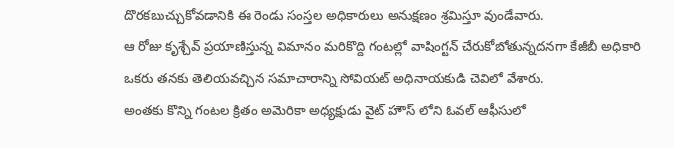దొరకబుచ్చుకోవడానికి ఈ రెండు సంస్తల అధికారులు అనుక్షణం శ్రమిస్తూ వుండేవారు.
ఆ రోజు కృశ్చేవ్ ప్రయాణిస్తున్న విమానం మరికొద్ది గంటల్లో వాషింగ్టన్ చేరుకోబోతున్నదనగా కేజీబీ అధికారి ఒకరు తనకు తెలియవచ్చిన సమాచారాన్ని సోవియట్ అధినాయకుడి చెవిలో వేశారు.
అంతకు కొన్ని గంటల క్రితం అమెరికా అధ్యక్షుడు వైట్ హౌస్ లోని ఓవల్ ఆఫీసులో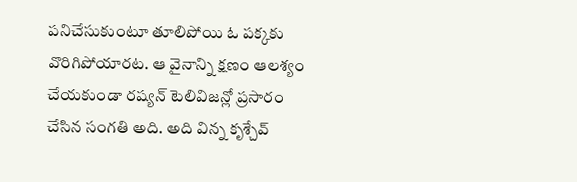పనిచేసుకుంటూ తూలిపోయి ఓ పక్కకు వొరిగిపోయారట. ఆ వైనాన్ని క్షణం ఆలశ్యం చేయకుండా రష్యన్ టెలివిజన్లో ప్రసారం చేసిన సంగతి అది. అది విన్న కృశ్చేవ్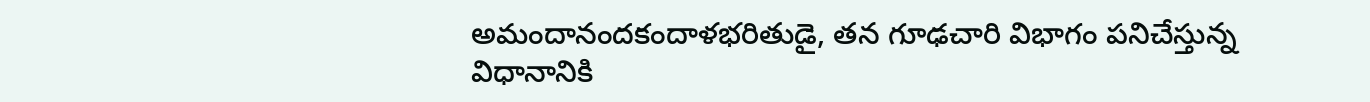అమందానందకందాళభరితుడై, తన గూఢచారి విభాగం పనిచేస్తున్న విధానానికి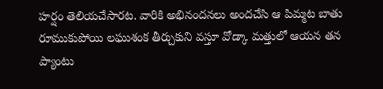హర్షం తెలియచేసారట. వారికి అభినందనలు అందచేసి ఆ పిమ్మట బాతు రూముకుపోయి లఘుశంక తీర్చుకుని వస్తూ వోడ్కా మత్తులో ఆయన తన ప్యాంటు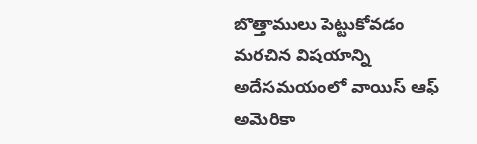బొత్తాములు పెట్టుకోవడం మరచిన విషయాన్ని అదేసమయంలో వాయిస్ ఆఫ్ అమెరికా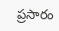ప్రసారం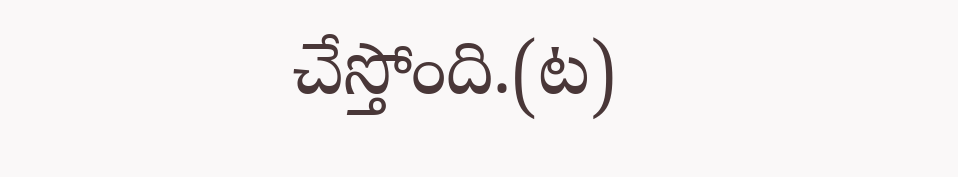చేస్తోంది.(ట)